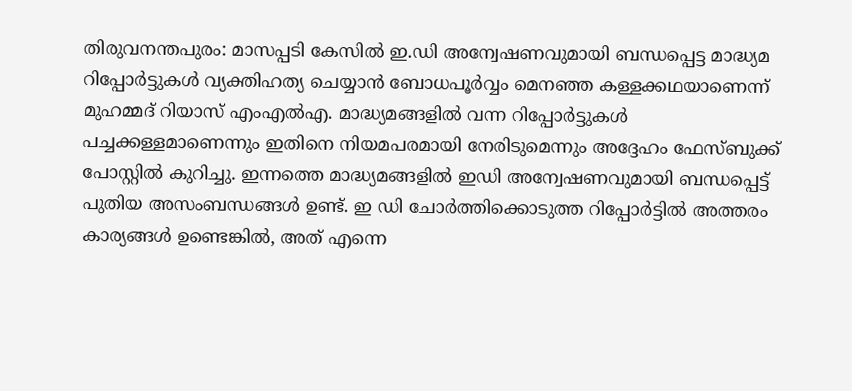തിരുവനന്തപുരം: മാസപ്പടി കേസിൽ ഇ.ഡി അന്വേഷണവുമായി ബന്ധപ്പെട്ട മാദ്ധ്യമ റിപ്പോർട്ടുകൾ വ്യക്തിഹത്യ ചെയ്യാൻ ബോധപൂർവ്വം മെനഞ്ഞ കള്ളക്കഥയാണെന്ന് മുഹമ്മദ് റിയാസ് എംഎൽഎ. മാദ്ധ്യമങ്ങളിൽ വന്ന റിപ്പോർട്ടുകൾ പച്ചക്കള്ളമാണെന്നും ഇതിനെ നിയമപരമായി നേരിടുമെന്നും അദ്ദേഹം ഫേസ്ബുക്ക് പോസ്റ്റിൽ കുറിച്ചു. ഇന്നത്തെ മാദ്ധ്യമങ്ങളിൽ ഇഡി അന്വേഷണവുമായി ബന്ധപ്പെട്ട് പുതിയ അസംബന്ധങ്ങൾ ഉണ്ട്. ഇ ഡി ചോർത്തിക്കൊടുത്ത റിപ്പോർട്ടിൽ അത്തരം കാര്യങ്ങൾ ഉണ്ടെങ്കിൽ, അത് എന്നെ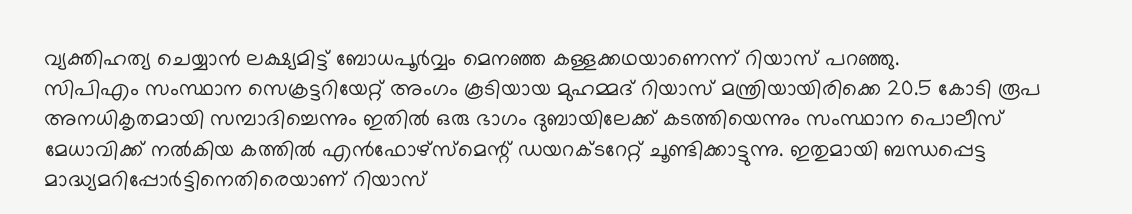വ്യക്തിഹത്യ ചെയ്യാൻ ലക്ഷ്യമിട്ട് ബോധപൂർവ്വം മെനഞ്ഞ കള്ളക്കഥയാണെന്ന് റിയാസ് പറഞ്ഞു.
സിപിഎം സംസ്ഥാന സെക്രട്ടറിയേറ്റ് അംഗം കൂടിയായ മുഹമ്മദ് റിയാസ് മന്ത്രിയായിരിക്കെ 20.5 കോടി രൂപ അനധികൃതമായി സമ്പാദിച്ചെന്നും ഇതിൽ ഒരു ഭാഗം ദുബായിലേക്ക് കടത്തിയെന്നും സംസ്ഥാന പൊലീസ് മേധാവിക്ക് നൽകിയ കത്തിൽ എൻഫോഴ്സ്മെന്റ് ഡയറക്ടറേറ്റ് ചൂണ്ടിക്കാട്ടുന്നു. ഇതുമായി ബന്ധപ്പെട്ട മാദ്ധ്യമറിപ്പോർട്ടിനെതിരെയാണ് റിയാസ്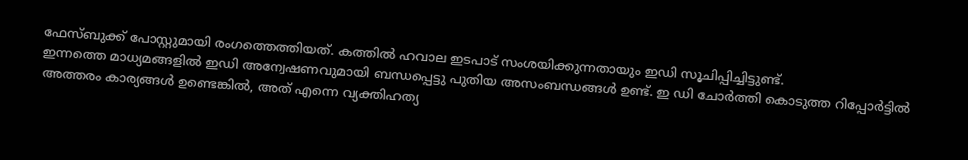ഫേസ്ബുക്ക് പോസ്റ്റുമായി രംഗത്തെത്തിയത്. കത്തിൽ ഹവാല ഇടപാട് സംശയിക്കുന്നതായും ഇഡി സൂചിപ്പിച്ചിട്ടുണ്ട്.
ഇന്നത്തെ മാധ്യമങ്ങളിൽ ഇഡി അന്വേഷണവുമായി ബന്ധപ്പെട്ടു പുതിയ അസംബന്ധങ്ങൾ ഉണ്ട്. ഇ ഡി ചോർത്തി കൊടുത്ത റിപ്പോർട്ടിൽ അത്തരം കാര്യങ്ങൾ ഉണ്ടെങ്കിൽ, അത് എന്നെ വ്യക്തിഹത്യ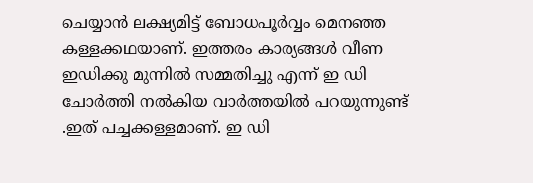ചെയ്യാൻ ലക്ഷ്യമിട്ട് ബോധപൂർവ്വം മെനഞ്ഞ കള്ളക്കഥയാണ്. ഇത്തരം കാര്യങ്ങൾ വീണ ഇഡിക്കു മുന്നിൽ സമ്മതിച്ചു എന്ന് ഇ ഡി ചോർത്തി നൽകിയ വാർത്തയിൽ പറയുന്നുണ്ട് .ഇത് പച്ചക്കള്ളമാണ്. ഇ ഡി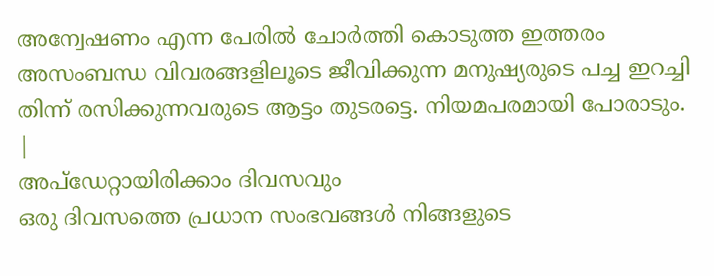അന്വേഷണം എന്ന പേരിൽ ചോർത്തി കൊടുത്ത ഇത്തരം അസംബന്ധ വിവരങ്ങളിലൂടെ ജീവിക്കുന്ന മനുഷ്യരുടെ പച്ച ഇറച്ചി തിന്ന് രസിക്കുന്നവരുടെ ആട്ടം തുടരട്ടെ. നിയമപരമായി പോരാടും.
|
അപ്ഡേറ്റായിരിക്കാം ദിവസവും
ഒരു ദിവസത്തെ പ്രധാന സംഭവങ്ങൾ നിങ്ങളുടെ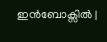ഇൻബോക്സിൽ |